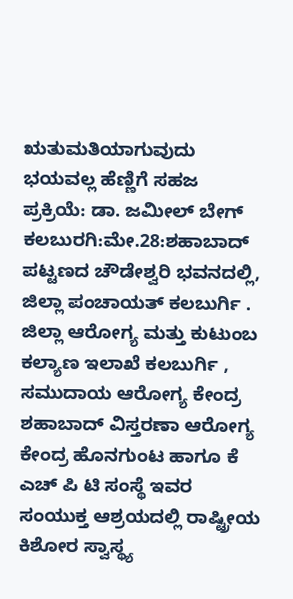ಋತುಮತಿಯಾಗುವುದು ಭಯವಲ್ಲ ಹೆಣ್ಣಿಗೆ ಸಹಜ ಪ್ರಕ್ರಿಯೆ: ಡಾ. ಜಮೀಲ್ ಬೇಗ್
ಕಲಬುರಗಿ:ಮೇ.28:ಶಹಾಬಾದ್ ಪಟ್ಟಣದ ಚೌಡೇಶ್ವರಿ ಭವನದಲ್ಲಿ, ಜಿಲ್ಲಾ ಪಂಚಾಯತ್ ಕಲಬುರ್ಗಿ . ಜಿಲ್ಲಾ ಆರೋಗ್ಯ ಮತ್ತು ಕುಟುಂಬ ಕಲ್ಯಾಣ ಇಲಾಖೆ ಕಲಬುರ್ಗಿ , ಸಮುದಾಯ ಆರೋಗ್ಯ ಕೇಂದ್ರ ಶಹಾಬಾದ್ ವಿಸ್ತರಣಾ ಆರೋಗ್ಯ ಕೇಂದ್ರ ಹೊನಗುಂಟ ಹಾಗೂ ಕೆ ಎಚ್ ಪಿ ಟಿ ಸಂಸ್ಥೆ ಇವರ ಸಂಯುಕ್ತ ಆಶ್ರಯದಲ್ಲಿ ರಾಷ್ಟ್ರೀಯ ಕಿಶೋರ ಸ್ವಾಸ್ಥ್ಯ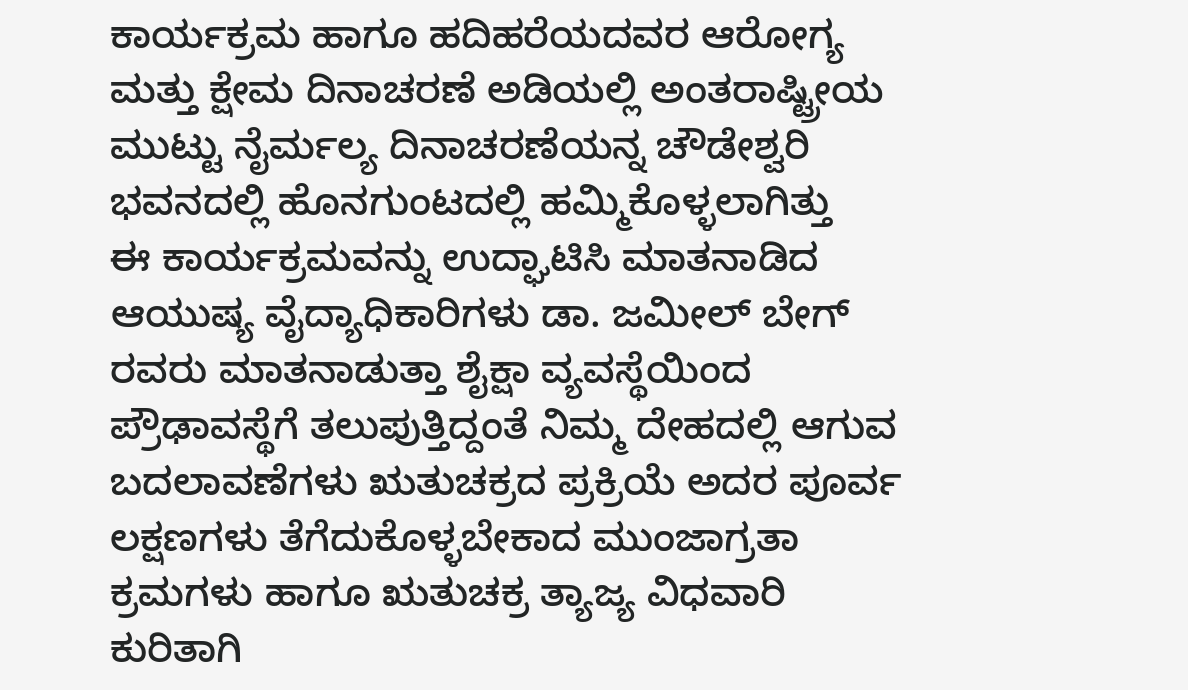ಕಾರ್ಯಕ್ರಮ ಹಾಗೂ ಹದಿಹರೆಯದವರ ಆರೋಗ್ಯ ಮತ್ತು ಕ್ಷೇಮ ದಿನಾಚರಣೆ ಅಡಿಯಲ್ಲಿ ಅಂತರಾಷ್ಟ್ರೀಯ ಮುಟ್ಟು ನೈರ್ಮಲ್ಯ ದಿನಾಚರಣೆಯನ್ನ ಚೌಡೇಶ್ವರಿ ಭವನದಲ್ಲಿ ಹೊನಗುಂಟದಲ್ಲಿ ಹಮ್ಮಿಕೊಳ್ಳಲಾಗಿತ್ತು
ಈ ಕಾರ್ಯಕ್ರಮವನ್ನು ಉದ್ಘಾಟಿಸಿ ಮಾತನಾಡಿದ ಆಯುಷ್ಯ ವೈದ್ಯಾಧಿಕಾರಿಗಳು ಡಾ. ಜಮೀಲ್ ಬೇಗ್ ರವರು ಮಾತನಾಡುತ್ತಾ ಶೈಕ್ಷಾ ವ್ಯವಸ್ಥೆಯಿಂದ ಪ್ರೌಢಾವಸ್ಥೆಗೆ ತಲುಪುತ್ತಿದ್ದಂತೆ ನಿಮ್ಮ ದೇಹದಲ್ಲಿ ಆಗುವ ಬದಲಾವಣೆಗಳು ಋತುಚಕ್ರದ ಪ್ರಕ್ರಿಯೆ ಅದರ ಪೂರ್ವ ಲಕ್ಷಣಗಳು ತೆಗೆದುಕೊಳ್ಳಬೇಕಾದ ಮುಂಜಾಗ್ರತಾ ಕ್ರಮಗಳು ಹಾಗೂ ಋತುಚಕ್ರ ತ್ಯಾಜ್ಯ ವಿಧವಾರಿ ಕುರಿತಾಗಿ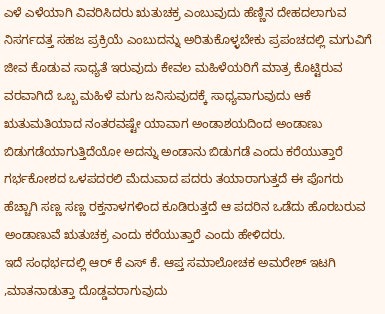ಎಳೆ ಎಳೆಯಾಗಿ ವಿವರಿಸಿದರು ಋತುಚಕ್ರ ಎಂಬುವುದು ಹೆಣ್ಣಿನ ದೇಹದಲಾಗುವ ನಿಸರ್ಗದತ್ತ ಸಹಜ ಪ್ರಕ್ರಿಯೆ ಎಂಬುದನ್ನು ಅರಿತುಕೊಳ್ಳಬೇಕು ಪ್ರಪಂಚದಲ್ಲಿ ಮಗುವಿಗೆ ಜೀವ ಕೊಡುವ ಸಾಧ್ಯತೆ ಇರುವುದು ಕೇವಲ ಮಹಿಳೆಯರಿಗೆ ಮಾತ್ರ ಕೊಟ್ಟಿರುವ ವರವಾಗಿದೆ ಒಬ್ಬ ಮಹಿಳೆ ಮಗು ಜನಿಸುವುದಕ್ಕೆ ಸಾಧ್ಯವಾಗುವುದು ಆಕೆ ಋತುಮತಿಯಾದ ನಂತರವಷ್ಟೇ ಯಾವಾಗ ಅಂಡಾಶಯದಿಂದ ಅಂಡಾಣು ಬಿಡುಗಡೆಯಾಗುತ್ತಿದೆಯೋ ಅದನ್ನು ಅಂಡಾನು ಬಿಡುಗಡೆ ಎಂದು ಕರೆಯುತ್ತಾರೆ ಗರ್ಭಕೋಶದ ಒಳಪದರಲಿ ಮೆದುವಾದ ಪದರು ತಯಾರಾಗುತ್ತದೆ ಈ ಪೊಗರು ಹೆಚ್ಚಾಗಿ ಸಣ್ಣ ಸಣ್ಣ ರಕ್ತನಾಳಗಳಿಂದ ಕೂಡಿರುತ್ತದೆ ಆ ಪದರಿನ ಒಡೆದು ಹೊರಬರುವ ಅಂಡಾಣುವೆ ಋತುಚಕ್ರ ಎಂದು ಕರೆಯುತ್ತಾರೆ ಎಂದು ಹೇಳಿದರು.
ಇದೆ ಸಂಧರ್ಭದಲ್ಲಿ ಆರ್ ಕೆ ಎಸ್ ಕೆ. ಆಪ್ತ ಸಮಾಲೋಚಕ ಅಮರೇಶ್ ಇಟಗಿ ,ಮಾತನಾಡುತ್ತಾ ದೊಡ್ಡವರಾಗುವುದು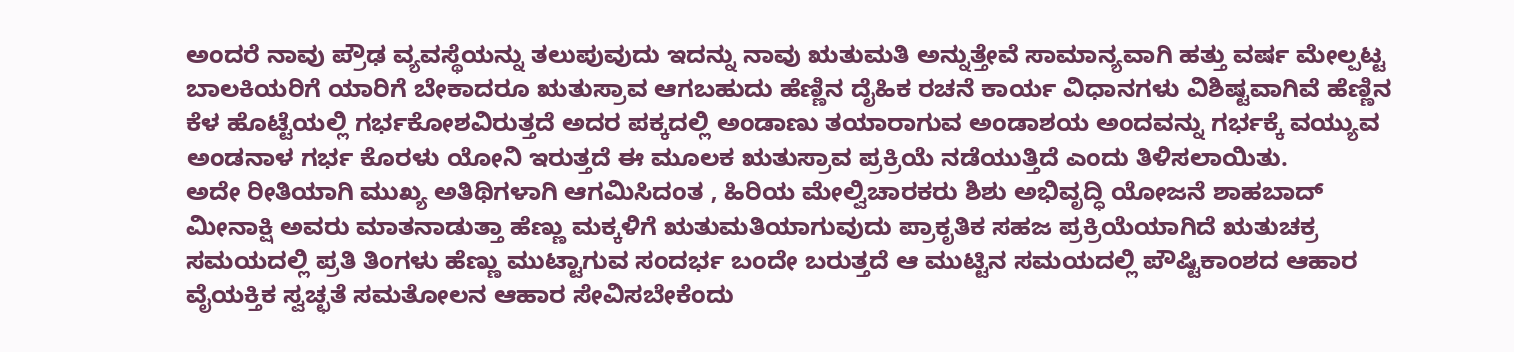ಅಂದರೆ ನಾವು ಪ್ರೌಢ ವ್ಯವಸ್ಥೆಯನ್ನು ತಲುಪುವುದು ಇದನ್ನು ನಾವು ಋತುಮತಿ ಅನ್ನುತ್ತೇವೆ ಸಾಮಾನ್ಯವಾಗಿ ಹತ್ತು ವರ್ಷ ಮೇಲ್ಪಟ್ಟ ಬಾಲಕಿಯರಿಗೆ ಯಾರಿಗೆ ಬೇಕಾದರೂ ಋತುಸ್ರಾವ ಆಗಬಹುದು ಹೆಣ್ಣಿನ ದೈಹಿಕ ರಚನೆ ಕಾರ್ಯ ವಿಧಾನಗಳು ವಿಶಿಷ್ಟವಾಗಿವೆ ಹೆಣ್ಣಿನ ಕೆಳ ಹೊಟ್ಟೆಯಲ್ಲಿ ಗರ್ಭಕೋಶವಿರುತ್ತದೆ ಅದರ ಪಕ್ಕದಲ್ಲಿ ಅಂಡಾಣು ತಯಾರಾಗುವ ಅಂಡಾಶಯ ಅಂದವನ್ನು ಗರ್ಭಕ್ಕೆ ವಯ್ಯುವ ಅಂಡನಾಳ ಗರ್ಭ ಕೊರಳು ಯೋನಿ ಇರುತ್ತದೆ ಈ ಮೂಲಕ ಋತುಸ್ರಾವ ಪ್ರಕ್ರಿಯೆ ನಡೆಯುತ್ತಿದೆ ಎಂದು ತಿಳಿಸಲಾಯಿತು.
ಅದೇ ರೀತಿಯಾಗಿ ಮುಖ್ಯ ಅತಿಥಿಗಳಾಗಿ ಆಗಮಿಸಿದಂತ , ಹಿರಿಯ ಮೇಲ್ವಿಚಾರಕರು ಶಿಶು ಅಭಿವೃದ್ಧಿ ಯೋಜನೆ ಶಾಹಬಾದ್ ಮೀನಾಕ್ಷಿ ಅವರು ಮಾತನಾಡುತ್ತಾ ಹೆಣ್ಣು ಮಕ್ಕಳಿಗೆ ಋತುಮತಿಯಾಗುವುದು ಪ್ರಾಕೃತಿಕ ಸಹಜ ಪ್ರಕ್ರಿಯೆಯಾಗಿದೆ ಋತುಚಕ್ರ ಸಮಯದಲ್ಲಿ ಪ್ರತಿ ತಿಂಗಳು ಹೆಣ್ಣು ಮುಟ್ಟಾಗುವ ಸಂದರ್ಭ ಬಂದೇ ಬರುತ್ತದೆ ಆ ಮುಟ್ಟಿನ ಸಮಯದಲ್ಲಿ ಪೌಷ್ಟಿಕಾಂಶದ ಆಹಾರ ವೈಯಕ್ತಿಕ ಸ್ವಚ್ಛತೆ ಸಮತೋಲನ ಆಹಾರ ಸೇವಿಸಬೇಕೆಂದು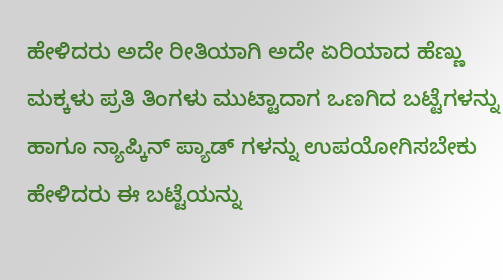ಹೇಳಿದರು ಅದೇ ರೀತಿಯಾಗಿ ಅದೇ ಏರಿಯಾದ ಹೆಣ್ಣು ಮಕ್ಕಳು ಪ್ರತಿ ತಿಂಗಳು ಮುಟ್ಟಾದಾಗ ಒಣಗಿದ ಬಟ್ಟೆಗಳನ್ನು ಹಾಗೂ ನ್ಯಾಪ್ಕಿನ್ ಪ್ಯಾಡ್ ಗಳನ್ನು ಉಪಯೋಗಿಸಬೇಕು ಹೇಳಿದರು ಈ ಬಟ್ಟೆಯನ್ನು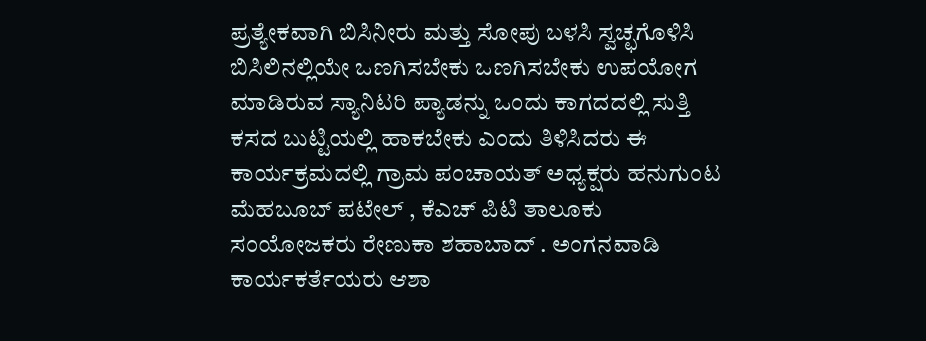ಪ್ರತ್ಯೇಕವಾಗಿ ಬಿಸಿನೀರು ಮತ್ತು ಸೋಪು ಬಳಸಿ ಸ್ವಚ್ಛಗೊಳಿಸಿ ಬಿಸಿಲಿನಲ್ಲಿಯೇ ಒಣಗಿಸಬೇಕು ಒಣಗಿಸಬೇಕು ಉಪಯೋಗ ಮಾಡಿರುವ ಸ್ಯಾನಿಟರಿ ಪ್ಯಾಡನ್ನು ಒಂದು ಕಾಗದದಲ್ಲಿ ಸುತ್ತಿ ಕಸದ ಬುಟ್ಟಿಯಲ್ಲಿ ಹಾಕಬೇಕು ಎಂದು ತಿಳಿಸಿದರು ಈ ಕಾರ್ಯಕ್ರಮದಲ್ಲಿ ಗ್ರಾಮ ಪಂಚಾಯತ್ ಅಧ್ಯಕ್ಷರು ಹನುಗುಂಟ ಮೆಹಬೂಬ್ ಪಟೇಲ್ , ಕೆಎಚ್ ಪಿಟಿ ತಾಲೂಕು ಸಂಯೋಜಕರು ರೇಣುಕಾ ಶಹಾಬಾದ್ . ಅಂಗನವಾಡಿ ಕಾರ್ಯಕರ್ತೆಯರು ಆಶಾ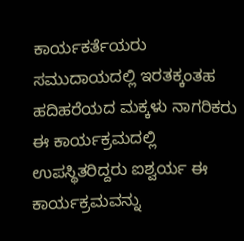ಕಾರ್ಯಕರ್ತೆಯರು ಸಮುದಾಯದಲ್ಲಿ ಇರತಕ್ಕಂತಹ ಹದಿಹರೆಯದ ಮಕ್ಕಳು ನಾಗರಿಕರು ಈ ಕಾರ್ಯಕ್ರಮದಲ್ಲಿ ಉಪಸ್ಥಿತರಿದ್ದರು ಐಶ್ವರ್ಯ ಈ ಕಾರ್ಯಕ್ರಮವನ್ನು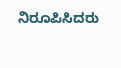ನಿರೂಪಿಸಿದರು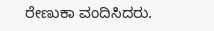ರೇಣುಕಾ ವಂದಿಸಿದರು.